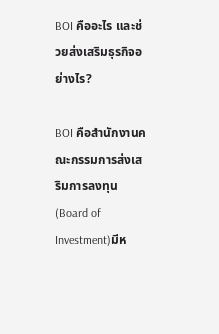BOI คืออะไร และช่วยส่งเสริมธุรกิจอย่างไร?

BOI คือสำนักงานคณะกรรมการส่งเสริมการลงทุน (Board of Investment)มีห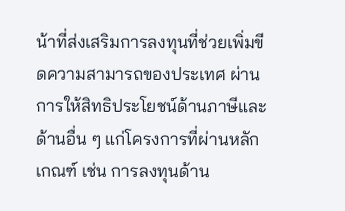น้าที่ส่งเสริมการลงทุนที่ช่วยเพิ่มขีดความสามารถของประเทศ ผ่านการให้สิทธิประโยชน์ด้านภาษีและด้านอื่น ๆ แก่โครงการที่ผ่านหลักเกณฑ์ เช่น การลงทุนด้าน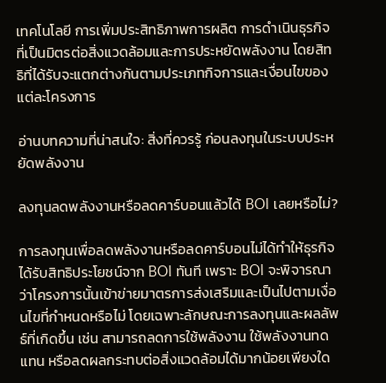เทคโนโลยี การเพิ่มประสิทธิภาพการผลิต การดำเนินธุรกิจที่เป็นมิตรต่อสิ่งแวดล้อมและการประหยัดพลังงาน โดยสิทธิที่ได้รับจะแตกต่างกันตามประเภทกิจการและเงื่อนไขของแต่ละโครงการ

อ่านบทความที่น่าสนใจ: สิ่งที่ควรรู้ ก่อนลงทุนในระบบประหยัดพลังงาน

ลงทุนลดพลังงานหรือลดคาร์บอนแล้วได้ BOI เลยหรือไม่?

การลงทุนเพื่อลดพลังงานหรือลดคาร์บอนไม่ได้ทำให้ธุรกิจได้รับสิทธิประโยชน์จาก BOI ทันที เพราะ BOI จะพิจารณาว่าโครงการนั้นเข้าข่ายมาตรการส่งเสริมและเป็นไปตามเงื่อนไขที่กำหนดหรือไม่ โดยเฉพาะลักษณะการลงทุนและผลลัพธ์ที่เกิดขึ้น เช่น สามารถลดการใช้พลังงาน ใช้พลังงานทดแทน หรือลดผลกระทบต่อสิ่งแวดล้อมได้มากน้อยเพียงใด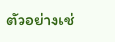ตัวอย่างเช่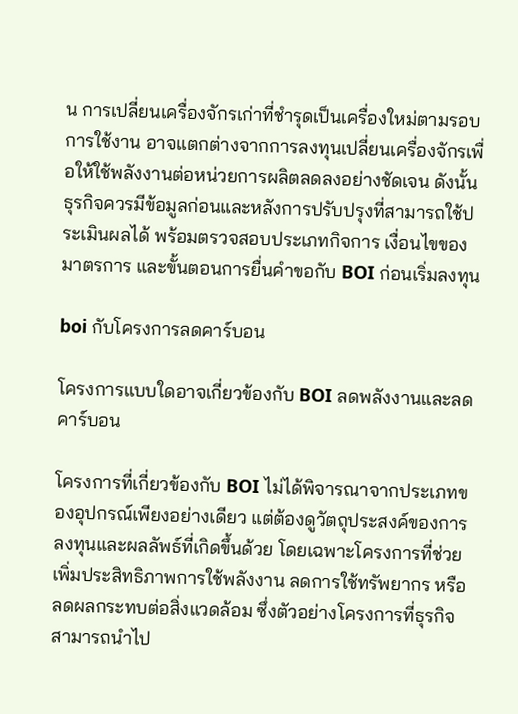น การเปลี่ยนเครื่องจักรเก่าที่ชำรุดเป็นเครื่องใหม่ตามรอบการใช้งาน อาจแตกต่างจากการลงทุนเปลี่ยนเครื่องจักรเพื่อให้ใช้พลังงานต่อหน่วยการผลิตลดลงอย่างชัดเจน ดังนั้น ธุรกิจควรมีข้อมูลก่อนและหลังการปรับปรุงที่สามารถใช้ประเมินผลได้ พร้อมตรวจสอบประเภทกิจการ เงื่อนไขของมาตรการ และขั้นตอนการยื่นคำขอกับ BOI ก่อนเริ่มลงทุน

boi กับโครงการลดคาร์บอน

โครงการแบบใดอาจเกี่ยวข้องกับ BOI ลดพลังงานและลดคาร์บอน

โครงการที่เกี่ยวข้องกับ BOI ไม่ได้พิจารณาจากประเภทของอุปกรณ์เพียงอย่างเดียว แต่ต้องดูวัตถุประสงค์ของการลงทุนและผลลัพธ์ที่เกิดขึ้นด้วย โดยเฉพาะโครงการที่ช่วยเพิ่มประสิทธิภาพการใช้พลังงาน ลดการใช้ทรัพยากร หรือลดผลกระทบต่อสิ่งแวดล้อม ซึ่งตัวอย่างโครงการที่ธุรกิจสามารถนำไป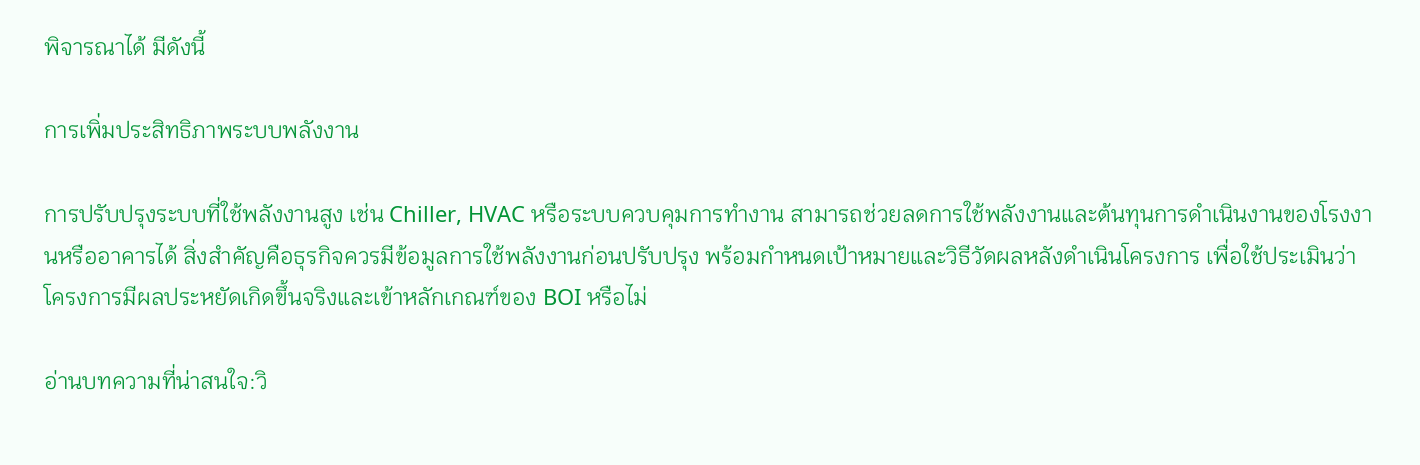พิจารณาได้ มีดังนี้

การเพิ่มประสิทธิภาพระบบพลังงาน

การปรับปรุงระบบที่ใช้พลังงานสูง เช่น Chiller, HVAC หรือระบบควบคุมการทำงาน สามารถช่วยลดการใช้พลังงานและต้นทุนการดำเนินงานของโรงงานหรืออาคารได้ สิ่งสำคัญคือธุรกิจควรมีข้อมูลการใช้พลังงานก่อนปรับปรุง พร้อมกำหนดเป้าหมายและวิธีวัดผลหลังดำเนินโครงการ เพื่อใช้ประเมินว่าโครงการมีผลประหยัดเกิดขึ้นจริงและเข้าหลักเกณฑ์ของ BOI หรือไม่

อ่านบทความที่น่าสนใจ:วิ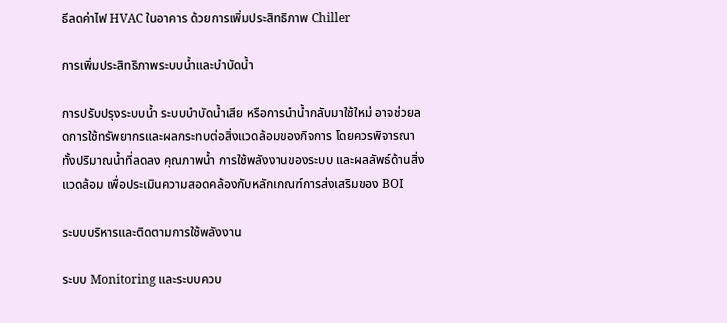ธีลดค่าไฟ HVAC ในอาคาร ด้วยการเพิ่มประสิทธิภาพ Chiller

การเพิ่มประสิทธิภาพระบบน้ำและบำบัดน้ำ

การปรับปรุงระบบน้ำ ระบบบำบัดน้ำเสีย หรือการนำน้ำกลับมาใช้ใหม่ อาจช่วยลดการใช้ทรัพยากรและผลกระทบต่อสิ่งแวดล้อมของกิจการ โดยควรพิจารณาทั้งปริมาณน้ำที่ลดลง คุณภาพน้ำ การใช้พลังงานของระบบ และผลลัพธ์ด้านสิ่งแวดล้อม เพื่อประเมินความสอดคล้องกับหลักเกณฑ์การส่งเสริมของ BOI

ระบบบริหารและติดตามการใช้พลังงาน

ระบบ Monitoring และระบบควบ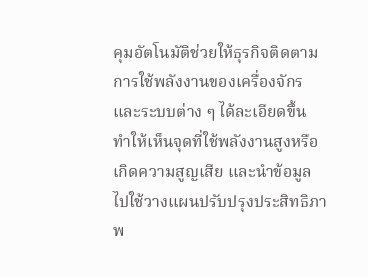คุมอัตโนมัติช่วยให้ธุรกิจติดตามการใช้พลังงานของเครื่องจักรและระบบต่าง ๆ ได้ละเอียดขึ้น ทำให้เห็นจุดที่ใช้พลังงานสูงหรือเกิดความสูญเสีย และนำข้อมูลไปใช้วางแผนปรับปรุงประสิทธิภาพ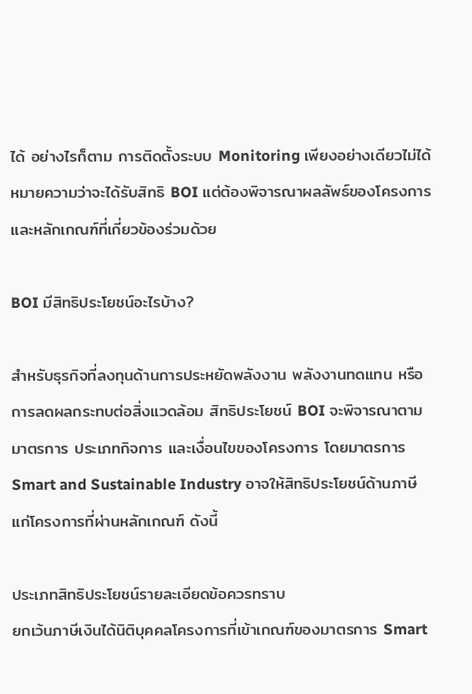ได้ อย่างไรก็ตาม การติดตั้งระบบ Monitoring เพียงอย่างเดียวไม่ได้หมายความว่าจะได้รับสิทธิ BOI แต่ต้องพิจารณาผลลัพธ์ของโครงการและหลักเกณฑ์ที่เกี่ยวข้องร่วมด้วย

BOI มีสิทธิประโยชน์อะไรบ้าง?

สำหรับธุรกิจที่ลงทุนด้านการประหยัดพลังงาน พลังงานทดแทน หรือการลดผลกระทบต่อสิ่งแวดล้อม สิทธิประโยชน์ BOI จะพิจารณาตามมาตรการ ประเภทกิจการ และเงื่อนไขของโครงการ โดยมาตรการ Smart and Sustainable Industry อาจให้สิทธิประโยชน์ด้านภาษีแก่โครงการที่ผ่านหลักเกณฑ์ ดังนี้

ประเภทสิทธิประโยชน์รายละเอียดข้อควรทราบ
ยกเว้นภาษีเงินได้นิติบุคคลโครงการที่เข้าเกณฑ์ของมาตรการ Smart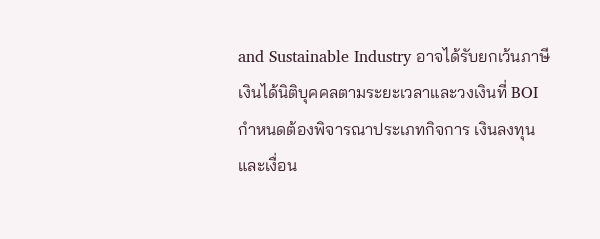and Sustainable Industry อาจได้รับยกเว้นภาษีเงินได้นิติบุคคลตามระยะเวลาและวงเงินที่ BOI กำหนดต้องพิจารณาประเภทกิจการ เงินลงทุน และเงื่อน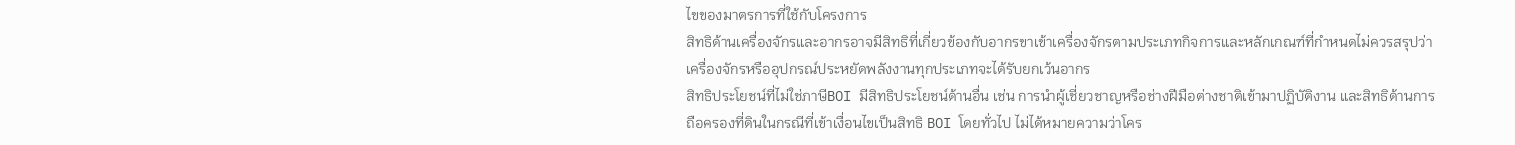ไขของมาตรการที่ใช้กับโครงการ
สิทธิด้านเครื่องจักรและอากรอาจมีสิทธิที่เกี่ยวข้องกับอากรขาเข้าเครื่องจักรตามประเภทกิจการและหลักเกณฑ์ที่กำหนดไม่ควรสรุปว่าเครื่องจักรหรืออุปกรณ์ประหยัดพลังงานทุกประเภทจะได้รับยกเว้นอากร
สิทธิประโยชน์ที่ไม่ใช่ภาษีBOI มีสิทธิประโยชน์ด้านอื่น เช่น การนำผู้เชี่ยวชาญหรือช่างฝีมือต่างชาติเข้ามาปฏิบัติงาน และสิทธิด้านการถือครองที่ดินในกรณีที่เข้าเงื่อนไขเป็นสิทธิ BOI โดยทั่วไป ไม่ได้หมายความว่าโคร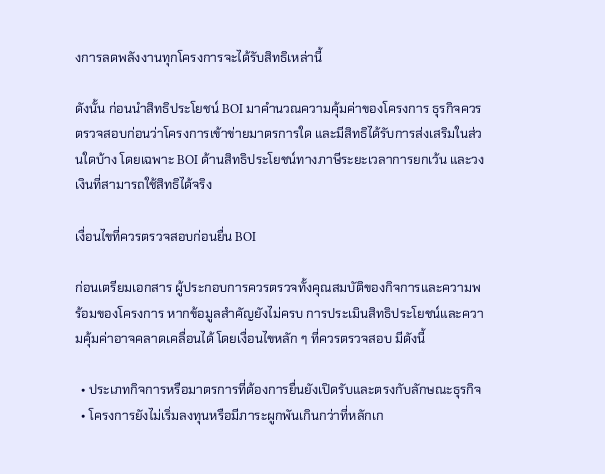งการลดพลังงานทุกโครงการจะได้รับสิทธิเหล่านี้

ดังนั้น ก่อนนำสิทธิประโยชน์ BOI มาคำนวณความคุ้มค่าของโครงการ ธุรกิจควรตรวจสอบก่อนว่าโครงการเข้าข่ายมาตรการใด และมีสิทธิได้รับการส่งเสริมในส่วนใดบ้าง โดยเฉพาะ BOI ด้านสิทธิประโยชน์ทางภาษีระยะเวลาการยกเว้น และวงเงินที่สามารถใช้สิทธิได้จริง

เงื่อนไขที่ควรตรวจสอบก่อนยื่น BOI

ก่อนเตรียมเอกสาร ผู้ประกอบการควรตรวจทั้งคุณสมบัติของกิจการและความพร้อมของโครงการ หากข้อมูลสำคัญยังไม่ครบ การประเมินสิทธิประโยชน์และความคุ้มค่าอาจคลาดเคลื่อนได้ โดยเงื่อนไขหลัก ๆ ที่ควรตรวจสอบ มีดังนี้

  • ประเภทกิจการหรือมาตรการที่ต้องการยื่นยังเปิดรับและตรงกับลักษณะธุรกิจ
  • โครงการยังไม่เริ่มลงทุนหรือมีภาระผูกพันเกินกว่าที่หลักเก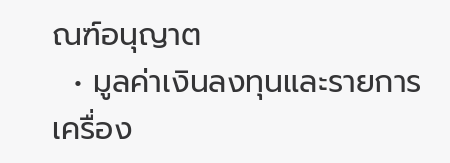ณฑ์อนุญาต
  • มูลค่าเงินลงทุนและรายการเครื่อง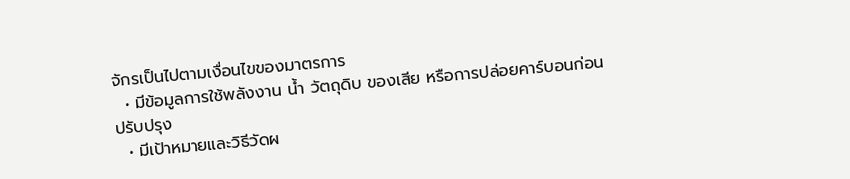จักรเป็นไปตามเงื่อนไขของมาตรการ
  • มีข้อมูลการใช้พลังงาน น้ำ วัตถุดิบ ของเสีย หรือการปล่อยคาร์บอนก่อนปรับปรุง
  • มีเป้าหมายและวิธีวัดผ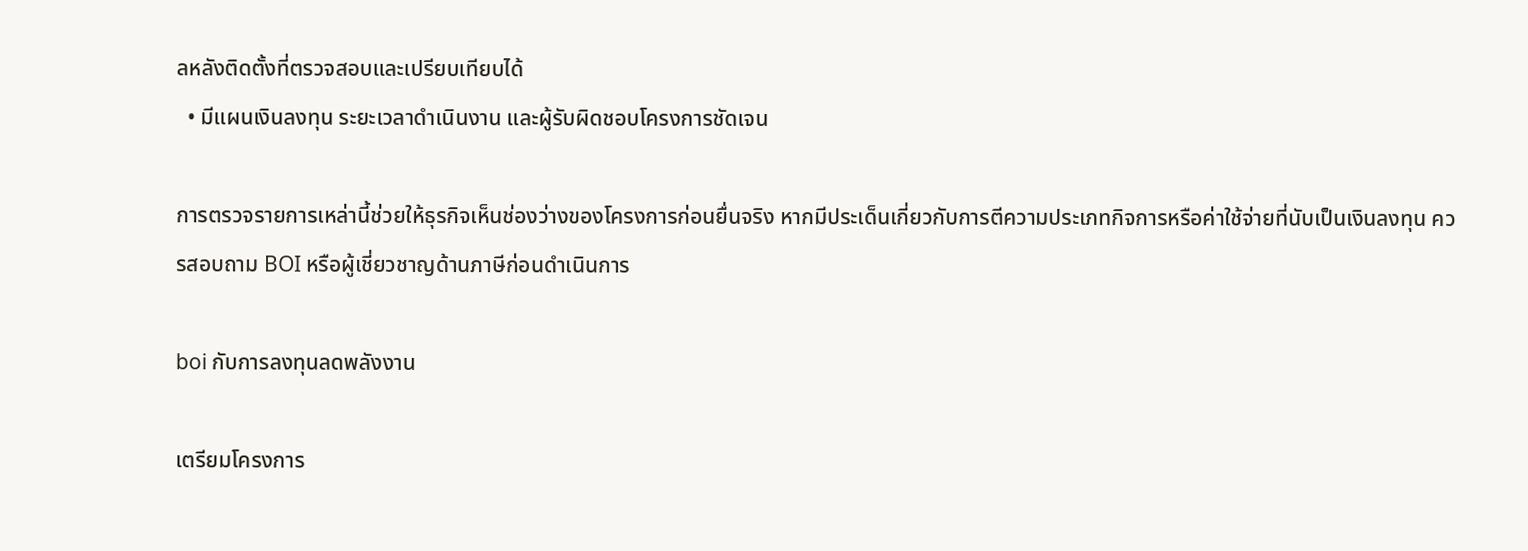ลหลังติดตั้งที่ตรวจสอบและเปรียบเทียบได้
  • มีแผนเงินลงทุน ระยะเวลาดำเนินงาน และผู้รับผิดชอบโครงการชัดเจน

การตรวจรายการเหล่านี้ช่วยให้ธุรกิจเห็นช่องว่างของโครงการก่อนยื่นจริง หากมีประเด็นเกี่ยวกับการตีความประเภทกิจการหรือค่าใช้จ่ายที่นับเป็นเงินลงทุน ควรสอบถาม BOI หรือผู้เชี่ยวชาญด้านภาษีก่อนดำเนินการ

boi กับการลงทุนลดพลังงาน

เตรียมโครงการ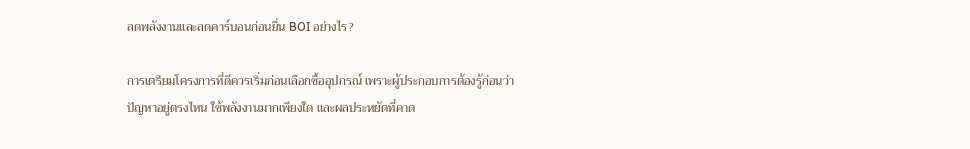ลดพลังงานและลดคาร์บอนก่อนยื่น BOI อย่างไร?

การเตรียมโครงการที่ดีควรเริ่มก่อนเลือกซื้ออุปกรณ์ เพราะผู้ประกอบการต้องรู้ก่อนว่าปัญหาอยู่ตรงไหน ใช้พลังงานมากเพียงใด และผลประหยัดที่คาด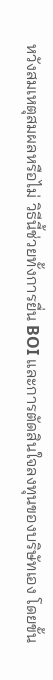หวังสมเหตุสมผลหรือไม่ วิธีนี้ช่วยทั้งการยื่น BOI และการตัดสินใจลงทุนของบริษัทเอง โดยขั้น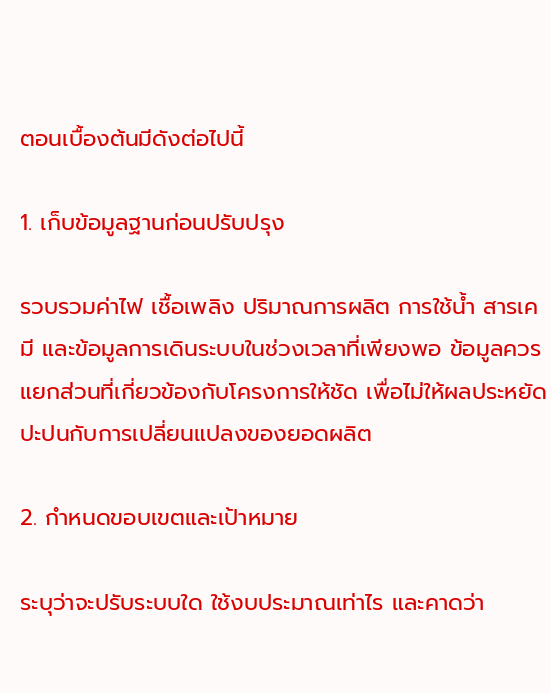ตอนเบื้องต้นมีดังต่อไปนี้

1. เก็บข้อมูลฐานก่อนปรับปรุง

รวบรวมค่าไฟ เชื้อเพลิง ปริมาณการผลิต การใช้น้ำ สารเคมี และข้อมูลการเดินระบบในช่วงเวลาที่เพียงพอ ข้อมูลควรแยกส่วนที่เกี่ยวข้องกับโครงการให้ชัด เพื่อไม่ให้ผลประหยัดปะปนกับการเปลี่ยนแปลงของยอดผลิต

2. กำหนดขอบเขตและเป้าหมาย

ระบุว่าจะปรับระบบใด ใช้งบประมาณเท่าไร และคาดว่า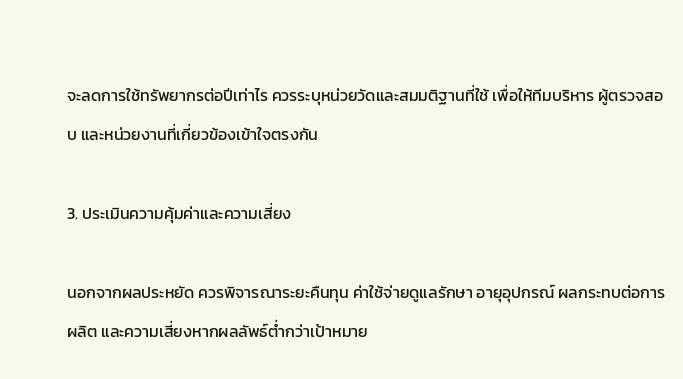จะลดการใช้ทรัพยากรต่อปีเท่าไร ควรระบุหน่วยวัดและสมมติฐานที่ใช้ เพื่อให้ทีมบริหาร ผู้ตรวจสอบ และหน่วยงานที่เกี่ยวข้องเข้าใจตรงกัน

3. ประเมินความคุ้มค่าและความเสี่ยง

นอกจากผลประหยัด ควรพิจารณาระยะคืนทุน ค่าใช้จ่ายดูแลรักษา อายุอุปกรณ์ ผลกระทบต่อการผลิต และความเสี่ยงหากผลลัพธ์ต่ำกว่าเป้าหมาย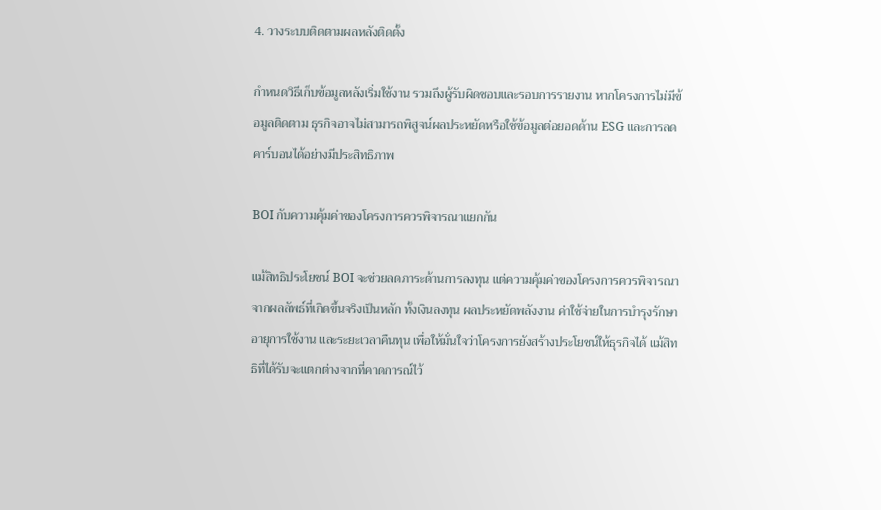4. วางระบบติดตามผลหลังติดตั้ง

กำหนดวิธีเก็บข้อมูลหลังเริ่มใช้งาน รวมถึงผู้รับผิดชอบและรอบการรายงาน หากโครงการไม่มีข้อมูลติดตาม ธุรกิจอาจไม่สามารถพิสูจน์ผลประหยัดหรือใช้ข้อมูลต่อยอดด้าน ESG และการลดคาร์บอนได้อย่างมีประสิทธิภาพ

BOI กับความคุ้มค่าของโครงการควรพิจารณาแยกกัน

แม้สิทธิประโยชน์ BOI จะช่วยลดภาระด้านการลงทุน แต่ความคุ้มค่าของโครงการควรพิจารณาจากผลลัพธ์ที่เกิดขึ้นจริงเป็นหลัก ทั้งเงินลงทุน ผลประหยัดพลังงาน ค่าใช้จ่ายในการบำรุงรักษา อายุการใช้งาน และระยะเวลาคืนทุน เพื่อให้มั่นใจว่าโครงการยังสร้างประโยชน์ให้ธุรกิจได้ แม้สิทธิที่ได้รับจะแตกต่างจากที่คาดการณ์ไว้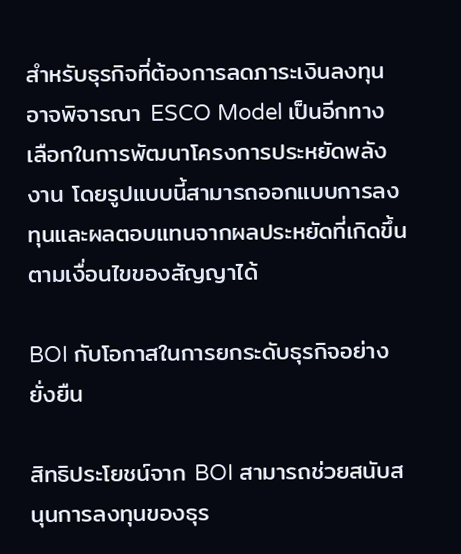สำหรับธุรกิจที่ต้องการลดภาระเงินลงทุน อาจพิจารณา ESCO Model เป็นอีกทางเลือกในการพัฒนาโครงการประหยัดพลังงาน โดยรูปแบบนี้สามารถออกแบบการลงทุนและผลตอบแทนจากผลประหยัดที่เกิดขึ้นตามเงื่อนไขของสัญญาได้

BOI กับโอกาสในการยกระดับธุรกิจอย่างยั่งยืน

สิทธิประโยชน์จาก BOI สามารถช่วยสนับสนุนการลงทุนของธุร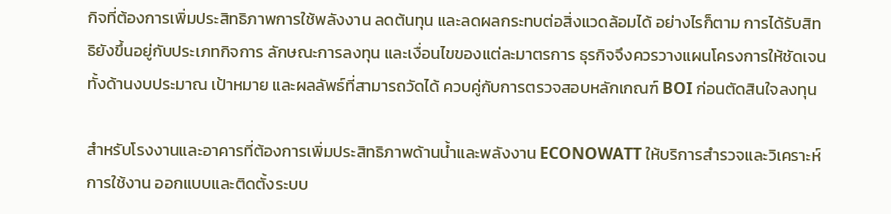กิจที่ต้องการเพิ่มประสิทธิภาพการใช้พลังงาน ลดต้นทุน และลดผลกระทบต่อสิ่งแวดล้อมได้ อย่างไรก็ตาม การได้รับสิทธิยังขึ้นอยู่กับประเภทกิจการ ลักษณะการลงทุน และเงื่อนไขของแต่ละมาตรการ ธุรกิจจึงควรวางแผนโครงการให้ชัดเจนทั้งด้านงบประมาณ เป้าหมาย และผลลัพธ์ที่สามารถวัดได้ ควบคู่กับการตรวจสอบหลักเกณฑ์ BOI ก่อนตัดสินใจลงทุน

สำหรับโรงงานและอาคารที่ต้องการเพิ่มประสิทธิภาพด้านน้ำและพลังงาน ECONOWATT ให้บริการสำรวจและวิเคราะห์การใช้งาน ออกแบบและติดตั้งระบบ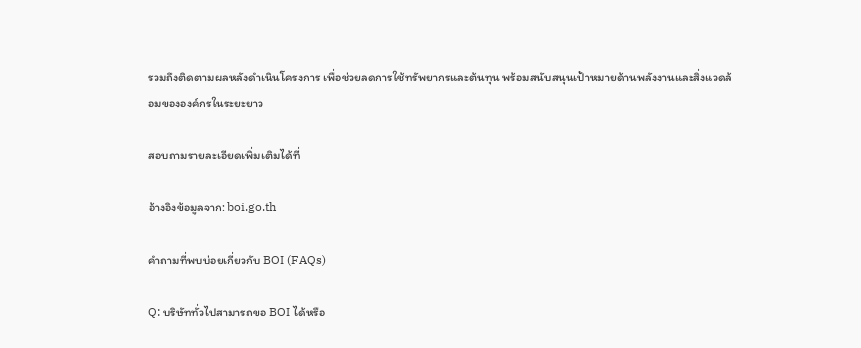รวมถึงติดตามผลหลังดำเนินโครงการ เพื่อช่วยลดการใช้ทรัพยากรและต้นทุน พร้อมสนับสนุนเป้าหมายด้านพลังงานและสิ่งแวดล้อมขององค์กรในระยะยาว

สอบถามรายละเอียดเพิ่มเติมได้ที่

อ้างอิงข้อมูลจาก: boi.go.th

คำถามที่พบบ่อยเกี่ยวกับ BOI (FAQs)

Q: บริษัททั่วไปสามารถขอ BOI ได้หรือ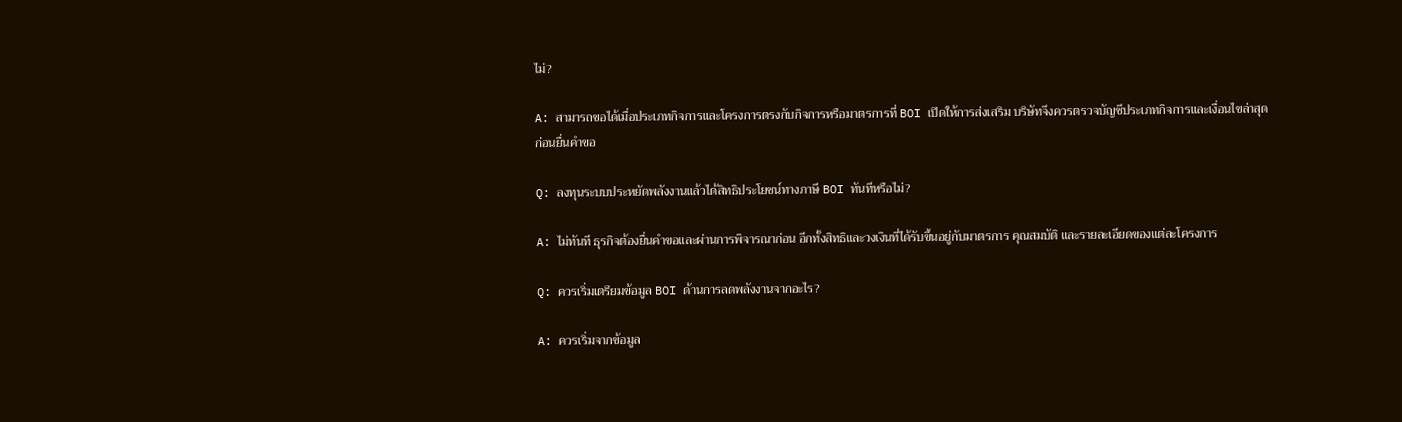ไม่?

A: สามารถขอได้เมื่อประเภทกิจการและโครงการตรงกับกิจการหรือมาตรการที่ BOI เปิดให้การส่งเสริม บริษัทจึงควรตรวจบัญชีประเภทกิจการและเงื่อนไขล่าสุดก่อนยื่นคำขอ

Q: ลงทุนระบบประหยัดพลังงานแล้วได้สิทธิประโยชน์ทางภาษี BOI ทันทีหรือไม่?

A: ไม่ทันที ธุรกิจต้องยื่นคำขอและผ่านการพิจารณาก่อน อีกทั้งสิทธิและวงเงินที่ได้รับขึ้นอยู่กับมาตรการ คุณสมบัติ และรายละเอียดของแต่ละโครงการ

Q: ควรเริ่มเตรียมข้อมูล BOI ด้านการลดพลังงานจากอะไร?

A: ควรเริ่มจากข้อมูล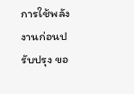การใช้พลังงานก่อนปรับปรุง ขอ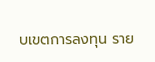บเขตการลงทุน ราย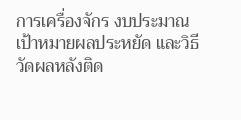การเครื่องจักร งบประมาณ เป้าหมายผลประหยัด และวิธีวัดผลหลังติด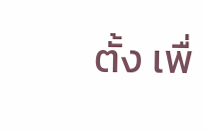ตั้ง เพื่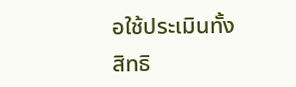อใช้ประเมินทั้งสิทธิ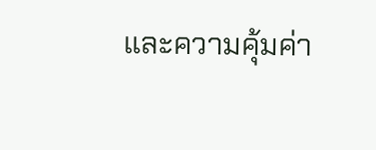และความคุ้มค่า